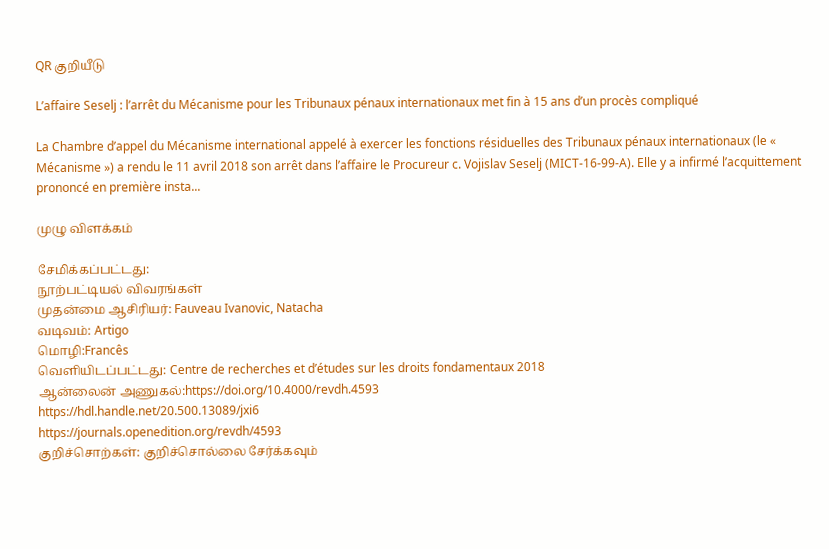QR குறியீடு

L’affaire Seselj : l’arrêt du Mécanisme pour les Tribunaux pénaux internationaux met fin à 15 ans d’un procès compliqué

La Chambre d’appel du Mécanisme international appelé à exercer les fonctions résiduelles des Tribunaux pénaux internationaux (le « Mécanisme ») a rendu le 11 avril 2018 son arrêt dans l’affaire le Procureur c. Vojislav Seselj (MICT-16-99-A). Elle y a infirmé l’acquittement prononcé en première insta...

முழு விளக்கம்

சேமிக்கப்பட்டது:
நூற்பட்டியல் விவரங்கள்
முதன்மை ஆசிரியர்: Fauveau Ivanovic, Natacha
வடிவம்: Artigo
மொழி:Francês
வெளியிடப்பட்டது: Centre de recherches et d’études sur les droits fondamentaux 2018
ஆன்லைன் அணுகல்:https://doi.org/10.4000/revdh.4593
https://hdl.handle.net/20.500.13089/jxi6
https://journals.openedition.org/revdh/4593
குறிச்சொற்கள்: குறிச்சொல்லை சேர்க்கவும்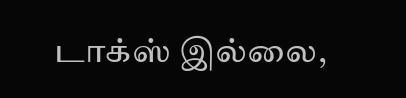டாக்‌ஸ் இல்லை,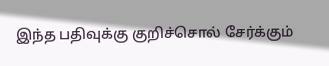இந்த பதிவுக்கு குறிச்சொல் சேர்க்கும்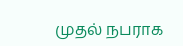முதல் நபராக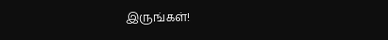இருங்கள்!